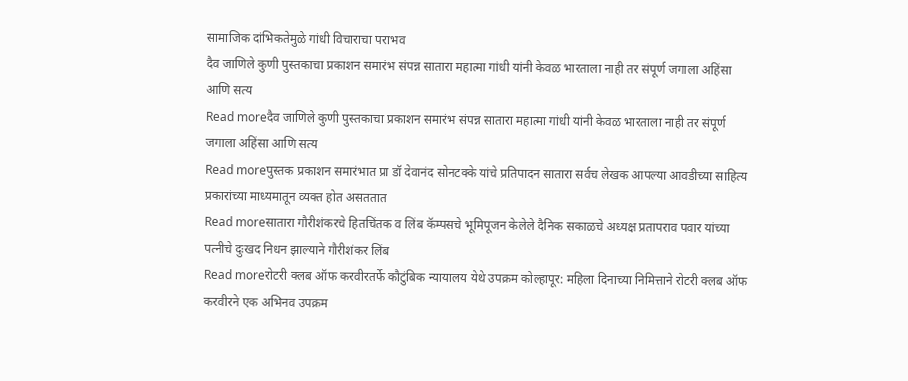सामाजिक दांभिकतेमुळे गांधी विचाराचा पराभव
दैव जाणिले कुणी पुस्तकाचा प्रकाशन समारंभ संपन्न सातारा महात्मा गांधी यांनी केवळ भारताला नाही तर संपूर्ण जगाला अहिंसा आणि सत्य
Read moreदैव जाणिले कुणी पुस्तकाचा प्रकाशन समारंभ संपन्न सातारा महात्मा गांधी यांनी केवळ भारताला नाही तर संपूर्ण जगाला अहिंसा आणि सत्य
Read moreपुस्तक प्रकाशन समारंभात प्रा डॉ देवानंद सोनटक्के यांचे प्रतिपादन सातारा सर्वच लेखक आपल्या आवडीच्या साहित्य प्रकारांच्या माध्यमातून व्यक्त होत असततात
Read moreसातारा गौरीशंकरचे हितचिंतक व लिंब कॅम्पसचे भूमिपूजन केलेले दैनिक सकाळचे अध्यक्ष प्रतापराव पवार यांच्या पत्नीचे दुःखद निधन झाल्याने गौरीशंकर लिंब
Read moreरोटरी क्लब ऑफ करवीरतर्फे कौटुंबिक न्यायालय येथे उपक्रम कोल्हापूर: महिला दिनाच्या निमित्ताने रोटरी क्लब ऑफ करवीरने एक अभिनव उपक्रम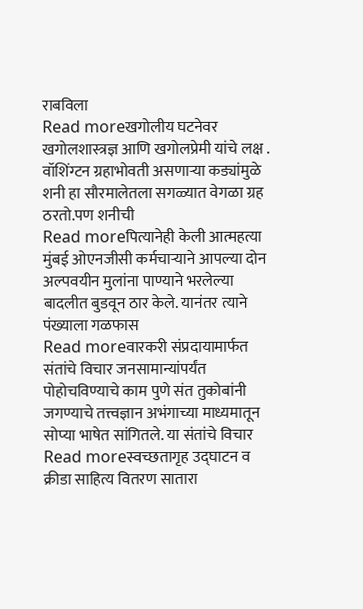राबविला
Read moreखगोलीय घटनेवर खगोलशास्त्रज्ञ आणि खगोलप्रेमी यांचे लक्ष . वॉशिंग्टन ग्रहाभोवती असणाऱ्या कड्यांमुळे शनी हा सौरमालेतला सगळ्यात वेगळा ग्रह ठरतो.पण शनीची
Read moreपित्यानेही केली आत्महत्या मुंबई ओएनजीसी कर्मचाऱ्याने आपल्या दोन अल्पवयीन मुलांना पाण्याने भरलेल्या बादलीत बुडवून ठार केले. यानंतर त्याने पंख्याला गळफास
Read moreवारकरी संप्रदायामार्फत संतांचे विचार जनसामान्यांपर्यंत पोहोचविण्याचे काम पुणे संत तुकोबांनी जगण्याचे तत्त्वज्ञान अभंगाच्या माध्यमातून सोप्या भाषेत सांगितले. या संतांचे विचार
Read moreस्वच्छतागृह उद्घाटन व क्रीडा साहित्य वितरण सातारा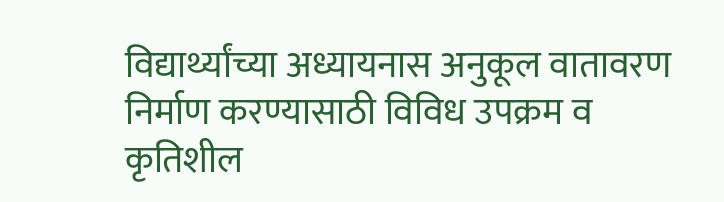विद्यार्थ्यांच्या अध्यायनास अनुकूल वातावरण निर्माण करण्यासाठी विविध उपक्रम व कृतिशील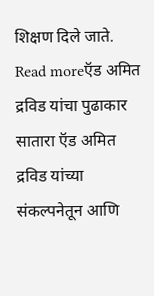शिक्षण दिले जाते.
Read moreऍड अमित द्रविड यांचा पुढाकार सातारा ऍड अमित द्रविड यांच्या संकल्पनेतून आणि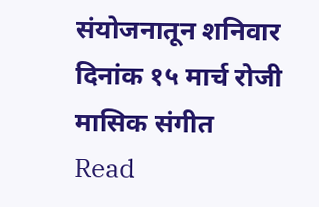संयोजनातून शनिवार दिनांक १५ मार्च रोजी मासिक संगीत
Read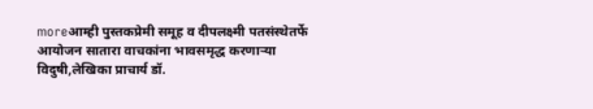moreआम्ही पुस्तकप्रेमी समूह व दीपलक्ष्मी पतसंस्थेतर्फे आयोजन सातारा वाचकांना भावसमृद्ध करणाऱ्या विदुषी,लेखिका प्राचार्य डॉ.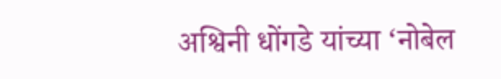अश्विनी धोंगडे यांच्या ‘नोबेल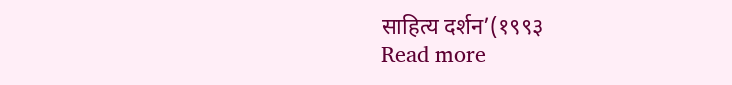साहित्य दर्शन’(१९९३
Read more